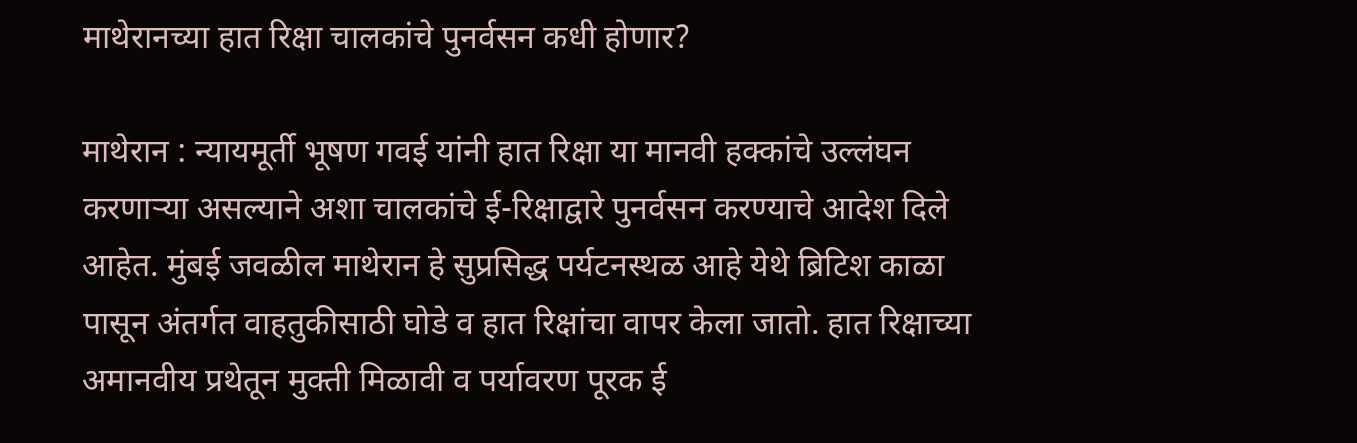माथेरानच्या हात रिक्षा चालकांचे पुनर्वसन कधी होणार?

माथेरान : न्यायमूर्ती भूषण गवई यांनी हात रिक्षा या मानवी हक्कांचे उल्लंघन करणाऱ्या असल्याने अशा चालकांचे ई-रिक्षाद्वारे पुनर्वसन करण्याचे आदेश दिले आहेत. मुंबई जवळील माथेरान हे सुप्रसिद्ध पर्यटनस्थळ आहे येथे ब्रिटिश काळा पासून अंतर्गत वाहतुकीसाठी घोडे व हात रिक्षांचा वापर केला जातो. हात रिक्षाच्या अमानवीय प्रथेतून मुक्ती मिळावी व पर्यावरण पूरक ई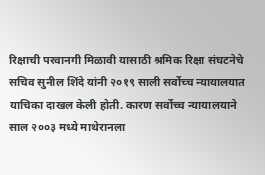रिक्षाची परवानगी मिळावी यासाठी श्रमिक रिक्षा संघटनेचे सचिव सुनील शिंदे यांनी २०१९ साली सर्वोच्च न्यायालयात याचिका दाखल केली होती. कारण सर्वोच्च न्यायालयाने साल २००३ मध्ये माथेरानला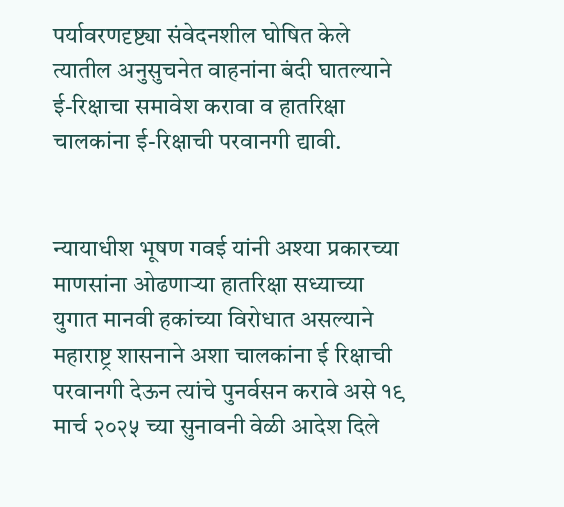पर्यावरणदृष्ट्या संवेदनशील घोषित केले त्यातील अनुसुचनेत वाहनांना बंदी घातल्याने ई-रिक्षाचा समावेश करावा व हातरिक्षा चालकांना ई-रिक्षाची परवानगी द्यावी.


न्यायाधीश भूषण गवई यांनी अश्या प्रकारच्या माणसांना ओढणाऱ्या हातरिक्षा सध्याच्या युगात मानवी हकांच्या विरोधात असल्याने महाराष्ट्र शासनाने अशा चालकांना ई रिक्षाची परवानगी देऊन त्यांचे पुनर्वसन करावे असे १९ मार्च २०२५ च्या सुनावनी वेळी आदेश दिले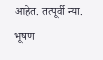आहेत. तत्पूर्वी न्या. भूषण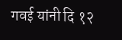गवई यांनी दि १२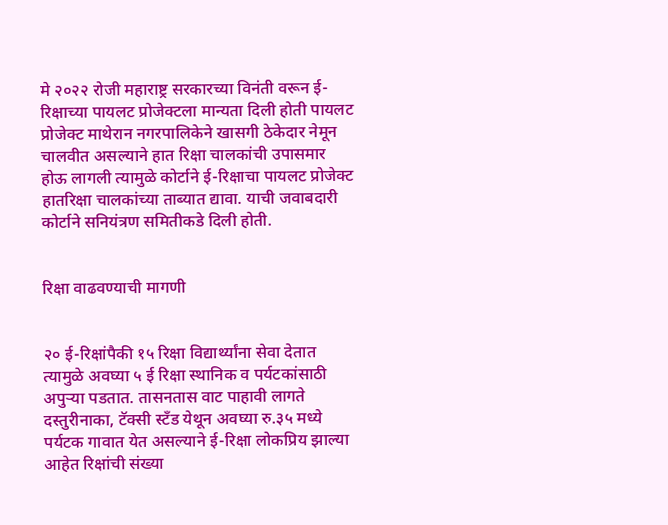मे २०२२ रोजी महाराष्ट्र सरकारच्या विनंती वरून ई-रिक्षाच्या पायलट प्रोजेक्टला मान्यता दिली होती पायलट प्रोजेक्ट माथेरान नगरपालिकेने खासगी ठेकेदार नेमून चालवीत असल्याने हात रिक्षा चालकांची उपासमार होऊ लागली त्यामुळे कोर्टाने ई-रिक्षाचा पायलट प्रोजेक्ट हातरिक्षा चालकांच्या ताब्यात द्यावा. याची जवाबदारी कोर्टाने सनियंत्रण समितीकडे दिली होती.


रिक्षा वाढवण्याची मागणी


२० ई-रिक्षांपैकी १५ रिक्षा विद्यार्थ्यांना सेवा देतात त्यामुळे अवघ्या ५ ई रिक्षा स्थानिक व पर्यटकांसाठी अपुऱ्या पडतात. तासनतास वाट पाहावी लागते दस्तुरीनाका, टॅक्सी स्टँड येथून अवघ्या रु.३५ मध्ये पर्यटक गावात येत असल्याने ई-रिक्षा लोकप्रिय झाल्या आहेत रिक्षांची संख्या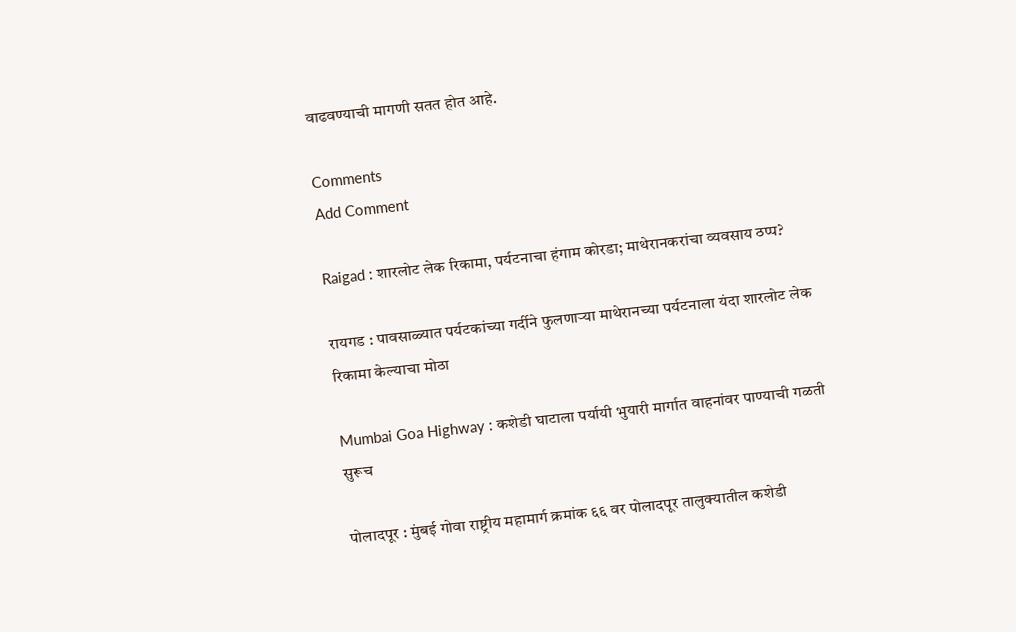वाढवण्याची मागणी सतत होत आहे.

Comments
Add Comment

Raigad : शारलोट लेक रिकामा, पर्यटनाचा हंगाम कोरडा; माथेरानकरांचा व्यवसाय ठप्प?

रायगड : पावसाळ्यात पर्यटकांच्या गर्दीने फुलणाऱ्या माथेरानच्या पर्यटनाला यंदा शारलोट लेक रिकामा केल्याचा मोठा

Mumbai Goa Highway : कशेडी घाटाला पर्यायी भुयारी मार्गात वाहनांवर पाण्याची गळती सुरूच

पोलादपूर : मुंबई गोवा राष्ट्रीय महामार्ग क्रमांक ६६ वर पोलादपूर तालुक्यातील कशेडी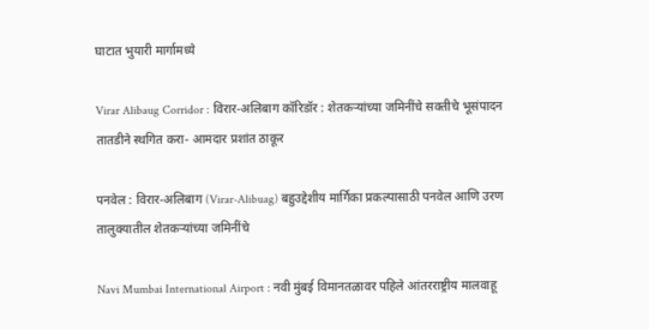घाटात भुयारी मार्गामध्ये

Virar Alibaug Corridor : विरार-अलिबाग कॉरिडॉर : शेतकऱ्यांच्या जमिनींचे सक्तीचे भूसंपादन तातडीने स्थगित करा- आमदार प्रशांत ठाकूर

पनवेल : विरार-अलिबाग (Virar-Alibuag) बहुउद्देशीय मार्गिका प्रकल्पासाठी पनवेल आणि उरण तालुक्यातील शेतकऱ्यांच्या जमिनींचे

Navi Mumbai International Airport : नवी मुंबई विमानतळावर पहिले आंतरराष्ट्रीय मालवाहू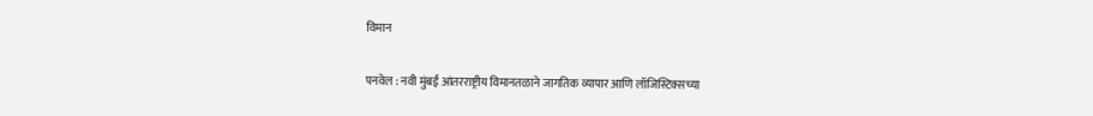विमान

पनवेल : नवी मुंबई आंतरराष्ट्रीय विमानतळाने जागतिक व्यापार आणि लॉजिस्टिक्सच्या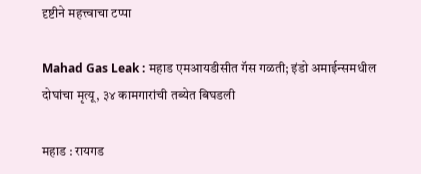दृष्टीने महत्त्वाचा टप्पा

Mahad Gas Leak : महाड एमआयडीसीत गॅस गळती; इंडो अमाईन्समधील दोघांचा मृत्यू, ३४ कामगारांची तब्येत बिघडली

महाड : रायगड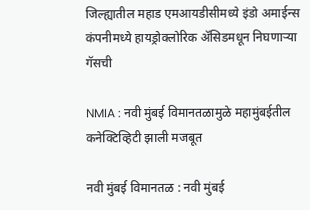जिल्ह्यातील महाड एमआयडीसीमध्ये इंडो अमाईन्स कंपनीमध्ये हायड्रोक्लोरिक ॲसिडमधून निघणाऱ्या गॅसची

NMIA : नवी मुंबई विमानतळामुळे महामुंबईतील कनेक्टिव्हिटी झाली मजबूत

नवी मुंबई विमानतळ : नवी मुंबई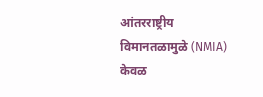आंतरराष्ट्रीय विमानतळामुळे (NMIA) केवळ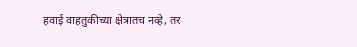हवाई वाहतुकीच्या क्षेत्रातच नव्हे, तर